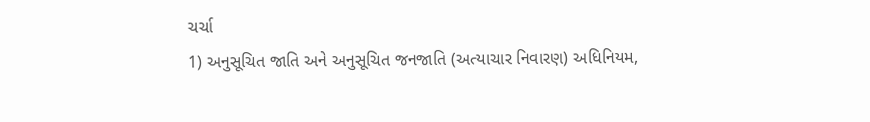ચર્ચા
1) અનુસૂચિત જાતિ અને અનુસૂચિત જનજાતિ (અત્યાચાર નિવારણ) અધિનિયમ,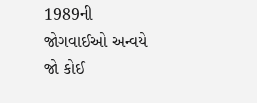1989ની જોગવાઈઓ અન્વયે જો કોઈ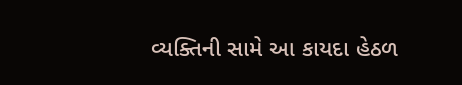વ્યક્તિની સામે આ કાયદા હેઠળ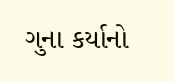ગુના કર્યાનો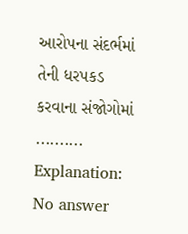આરોપના સંદર્ભમાં તેની ધરપકડ કરવાના સંજોગોમાં ..........
Explanation:
No answer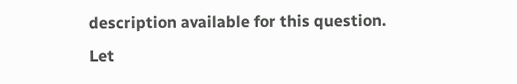description available for this question.
Let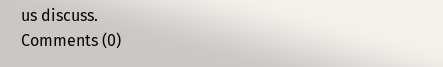us discuss.
Comments (0)